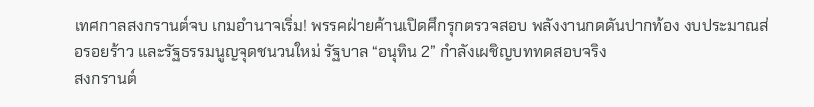เทศกาลสงกรานต์จบ เกมอำนาจเริ่ม! พรรคฝ่ายค้านเปิดศึกรุกตรวจสอบ พลังงานกดดันปากท้อง งบประมาณส่อรอยร้าว และรัฐธรรมนูญจุดชนวนใหม่ รัฐบาล “อนุทิน 2” กำลังเผชิญบททดสอบจริง
สงกรานต์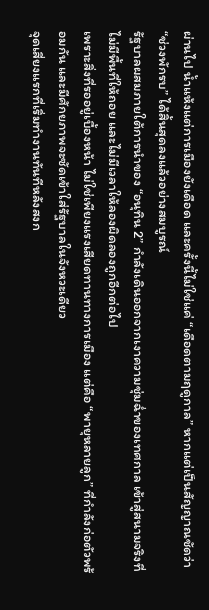ผ่านไป น้ำแห้งแต่การเมืองยังเดือด และครั้งนี้ไม่ใช่แค่ “เดือดตามฤดูกาล” หากแต่เป็นสัญญาณชัดว่า “ช่วงพักรบ” ได้สิ้นสุดลงแล้วอย่างสมบูรณ์
รัฐบาลผสมภายใต้การนำของ “อนุทิน 2” กำลังเดินออกจากเงาความชุ่มฉ่ำของเทศกาล เข้าสู่สนามจริงที่ไม่มีพื้นที่ให้ถอย และไม่มีเวลาให้ลองผิดลองถูกอีกต่อไป
เพราะสิ่งที่รออยู่เบื้องหน้า ไม่ใช่เพียงแรงเสียดทานทางการเมือง แต่คือ “พายุหลายลูก” ที่กำลังก่อตัวพร้อมกัน และมีศักยภาพจะซัดเข้าใส่รัฐบาลในจังหวะเดียว
จุดเสี่ยงแรกที่เริ่มทำงานทันทีหลังสงก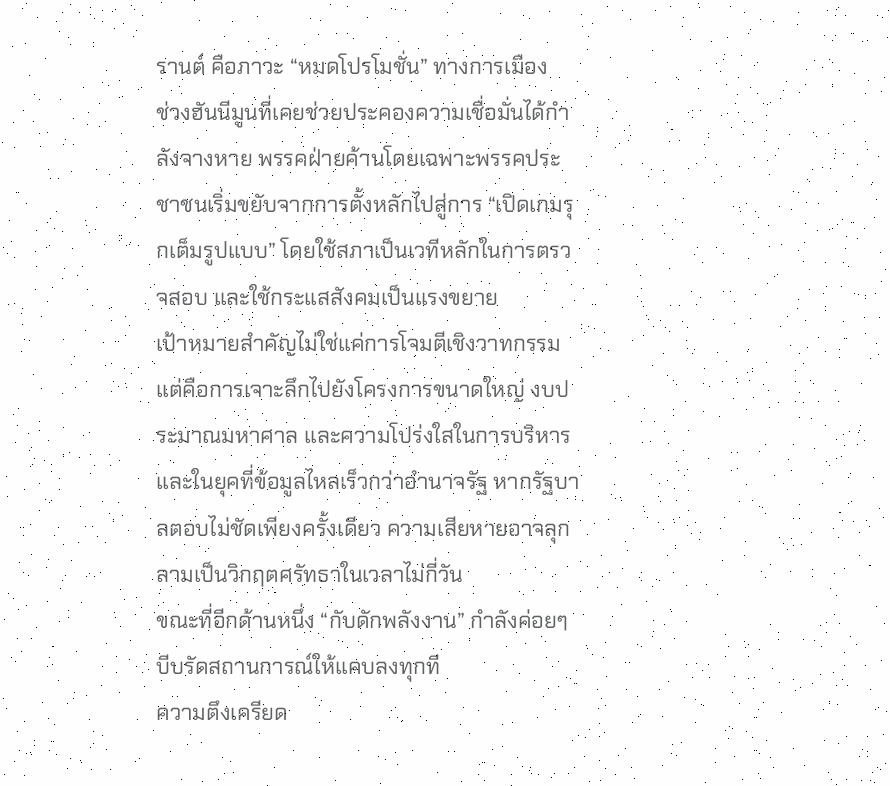รานต์ คือภาวะ “หมดโปรโมชั่น” ทางการเมือง
ช่วงฮันนีมูนที่เคยช่วยประคองความเชื่อมั่นได้กำลังจางหาย พรรคฝ่ายค้านโดยเฉพาะพรรคประชาชนเริ่มขยับจากการตั้งหลักไปสู่การ “เปิดเกมรุกเต็มรูปแบบ” โดยใช้สภาเป็นเวทีหลักในการตรวจสอบ และใช้กระแสสังคมเป็นแรงขยาย
เป้าหมายสำคัญไม่ใช่แค่การโจมตีเชิงวาทกรรม แต่คือการเจาะลึกไปยังโครงการขนาดใหญ่ งบประมาณมหาศาล และความโปร่งใสในการบริหาร
และในยุคที่ข้อมูลไหลเร็วกว่าอำนาจรัฐ หากรัฐบาลตอบไม่ชัดเพียงครั้งเดียว ความเสียหายอาจลุกลามเป็นวิกฤตศรัทธาในเวลาไม่กี่วัน
ขณะที่อีกด้านหนึ่ง “กับดักพลังงาน” กำลังค่อยๆ บีบรัดสถานการณ์ให้แคบลงทุกที
ความตึงเครียด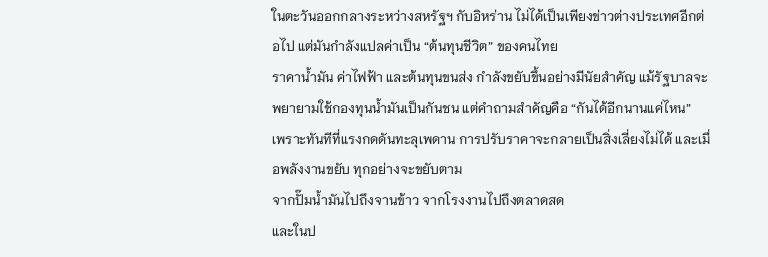ในตะวันออกกลางระหว่างสหรัฐฯ กับอิหร่าน ไม่ได้เป็นเพียงข่าวต่างประเทศอีกต่อไป แต่มันกำลังแปลค่าเป็น “ต้นทุนชีวิต” ของคนไทย
ราคาน้ำมัน ค่าไฟฟ้า และต้นทุนขนส่ง กำลังขยับขึ้นอย่างมีนัยสำคัญ แม้รัฐบาลจะพยายามใช้กองทุนน้ำมันเป็นกันชน แต่คำถามสำคัญคือ “กันได้อีกนานแค่ไหน”
เพราะทันทีที่แรงกดดันทะลุเพดาน การปรับราคาจะกลายเป็นสิ่งเลี่ยงไม่ได้ และเมื่อพลังงานขยับ ทุกอย่างจะขยับตาม
จากปั๊มน้ำมันไปถึงจานข้าว จากโรงงานไปถึงตลาดสด
และในป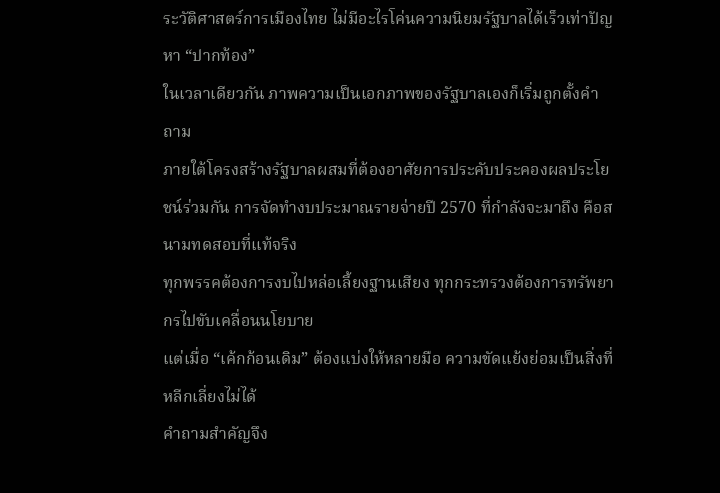ระวัติศาสตร์การเมืองไทย ไม่มีอะไรโค่นความนิยมรัฐบาลได้เร็วเท่าปัญหา “ปากท้อง”
ในเวลาเดียวกัน ภาพความเป็นเอกภาพของรัฐบาลเองก็เริ่มถูกตั้งคำถาม
ภายใต้โครงสร้างรัฐบาลผสมที่ต้องอาศัยการประคับประคองผลประโยชน์ร่วมกัน การจัดทำงบประมาณรายจ่ายปี 2570 ที่กำลังจะมาถึง คือสนามทดสอบที่แท้จริง
ทุกพรรคต้องการงบไปหล่อเลี้ยงฐานเสียง ทุกกระทรวงต้องการทรัพยากรไปขับเคลื่อนนโยบาย
แต่เมื่อ “เค้กก้อนเดิม” ต้องแบ่งให้หลายมือ ความขัดแย้งย่อมเป็นสิ่งที่หลีกเลี่ยงไม่ได้
คำถามสำคัญจึง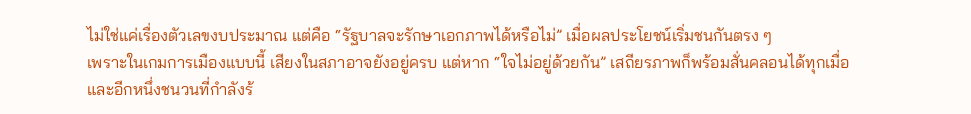ไม่ใช่แค่เรื่องตัวเลขงบประมาณ แต่คือ “รัฐบาลจะรักษาเอกภาพได้หรือไม่” เมื่อผลประโยชน์เริ่มชนกันตรง ๆ
เพราะในเกมการเมืองแบบนี้ เสียงในสภาอาจยังอยู่ครบ แต่หาก “ใจไม่อยู่ด้วยกัน” เสถียรภาพก็พร้อมสั่นคลอนได้ทุกเมื่อ
และอีกหนึ่งชนวนที่กำลังร้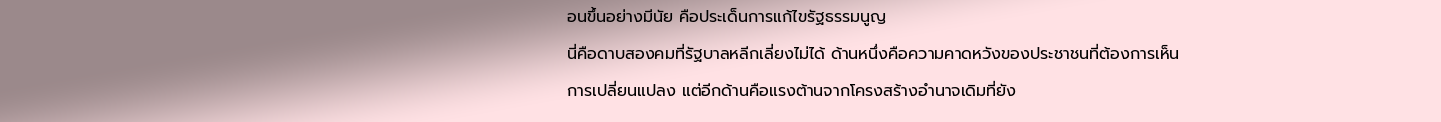อนขึ้นอย่างมีนัย คือประเด็นการแก้ไขรัฐธรรมนูญ
นี่คือดาบสองคมที่รัฐบาลหลีกเลี่ยงไม่ได้ ด้านหนึ่งคือความคาดหวังของประชาชนที่ต้องการเห็นการเปลี่ยนแปลง แต่อีกด้านคือแรงต้านจากโครงสร้างอำนาจเดิมที่ยัง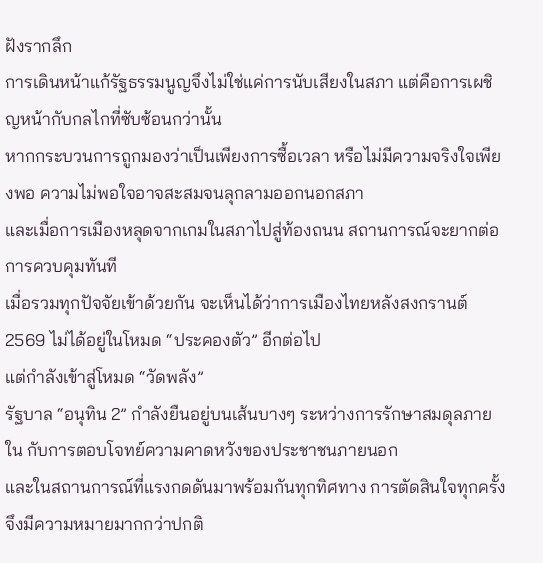ฝังรากลึก
การเดินหน้าแก้รัฐธรรมนูญจึงไม่ใช่แค่การนับเสียงในสภา แต่คือการเผชิญหน้ากับกลไกที่ซับซ้อนกว่านั้น
หากกระบวนการถูกมองว่าเป็นเพียงการซื้อเวลา หรือไม่มีความจริงใจเพียงพอ ความไม่พอใจอาจสะสมจนลุกลามออกนอกสภา
และเมื่อการเมืองหลุดจากเกมในสภาไปสู่ท้องถนน สถานการณ์จะยากต่อการควบคุมทันที
เมื่อรวมทุกปัจจัยเข้าด้วยกัน จะเห็นได้ว่าการเมืองไทยหลังสงกรานต์ 2569 ไม่ได้อยู่ในโหมด “ประคองตัว” อีกต่อไป
แต่กำลังเข้าสู่โหมด “วัดพลัง”
รัฐบาล “อนุทิน 2” กำลังยืนอยู่บนเส้นบางๆ ระหว่างการรักษาสมดุลภายใน กับการตอบโจทย์ความคาดหวังของประชาชนภายนอก
และในสถานการณ์ที่แรงกดดันมาพร้อมกันทุกทิศทาง การตัดสินใจทุกครั้งจึงมีความหมายมากกว่าปกติ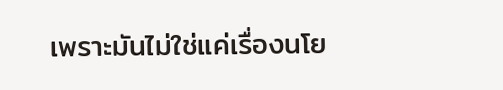เพราะมันไม่ใช่แค่เรื่องนโย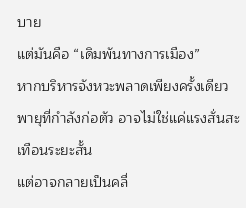บาย
แต่มันคือ “เดิมพันทางการเมือง”
หากบริหารจังหวะพลาดเพียงครั้งเดียว พายุที่กำลังก่อตัว อาจไม่ใช่แค่แรงสั่นสะเทือนระยะสั้น
แต่อาจกลายเป็นคลื่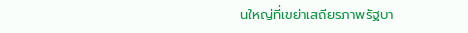นใหญ่ที่เขย่าเสถียรภาพรัฐบา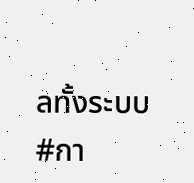ลทั้งระบบ
#กา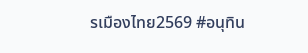รเมืองไทย2569 #อนุทิน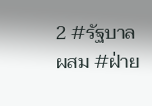2 #รัฐบาลผสม #ฝ่าย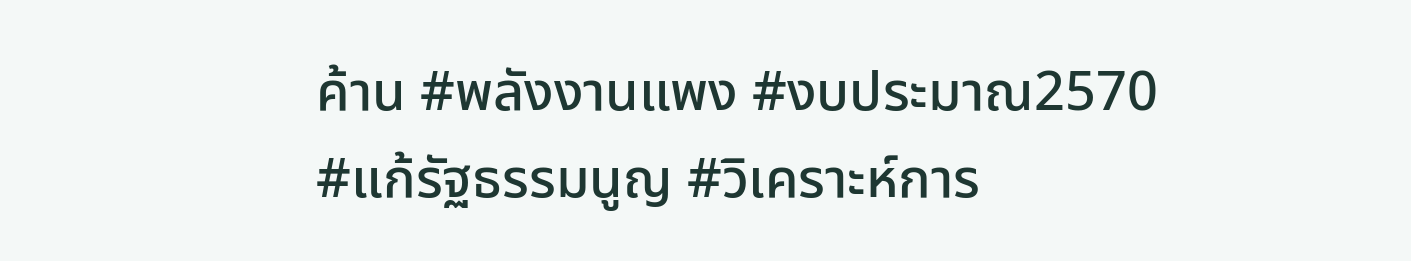ค้าน #พลังงานแพง #งบประมาณ2570 #แก้รัฐธรรมนูญ #วิเคราะห์การ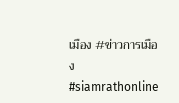เมือง #ข่าวการเมือง #siamrathonline